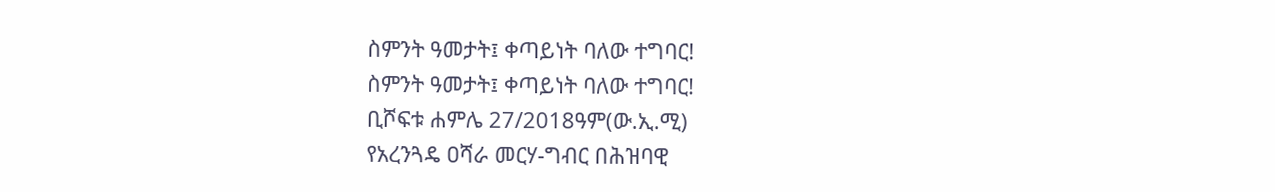ስምንት ዓመታት፤ ቀጣይነት ባለው ተግባር!
ስምንት ዓመታት፤ ቀጣይነት ባለው ተግባር!
ቢሾፍቱ ሐምሌ 27/2018ዓም(ው.ኢ.ሚ)
የአረንጓዴ ዐሻራ መርሃ-ግብር በሕዝባዊ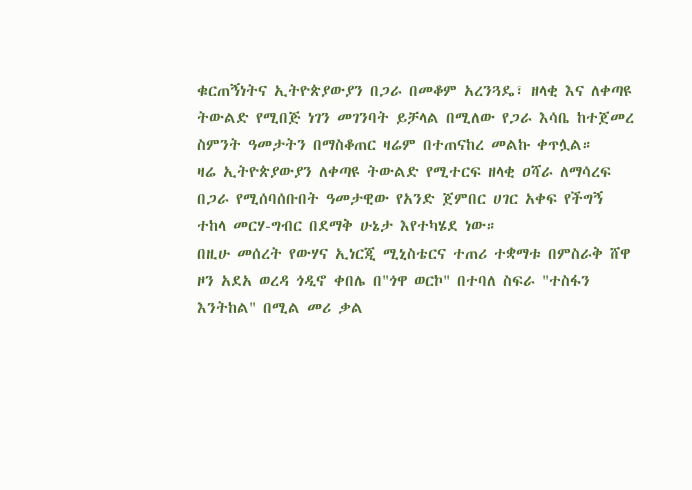ቁርጠኝነትና ኢትዮጵያውያን በጋራ በመቆም አረንጓዴ፣ ዘላቂ እና ለቀጣዩ ትውልድ የሚበጅ ነገን መገንባት ይቻላል በሚለው የጋራ እሳቤ ከተጀመረ ስምንት ዓመታትን በማስቆጠር ዛሬም በተጠናከረ መልኩ ቀጥሏል።
ዛሬ ኢትዮጵያውያን ለቀጣዩ ትውልድ የሚተርፍ ዘላቂ ዐሻራ ለማሳረፍ በጋራ የሚሰባሰቡበት ዓመታዊው የአንድ ጀምበር ሀገር አቀፍ የችግኝ ተከላ መርሃ-ግብር በደማቅ ሁኔታ እየተካሄደ ነው።
በዚሁ መሰረት የውሃና ኢነርጂ ሚኒስቴርና ተጠሪ ተቋማቱ በምስራቅ ሸዋ ዞን አደአ ወረዳ ጎዲኖ ቀበሌ በ"ጎዋ ወርኮ" በተባለ ስፍራ "ተስፋን እንትከል" በሚል መሪ ቃል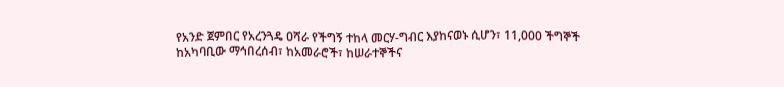የአንድ ጀምበር የአረንጓዴ ዐሻራ የችግኝ ተከላ መርሃ-ግብር እያከናወኑ ሲሆን፣ 11,000 ችግኞች ከአካባቢው ማኅበረሰብ፣ ከአመራሮች፣ ከሠራተኞችና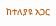ከተለያዩ አጋር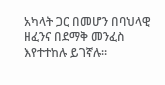አካላት ጋር በመሆን በባህላዊ ዘፈንና በደማቅ መንፈስ እየተተከሉ ይገኛሉ።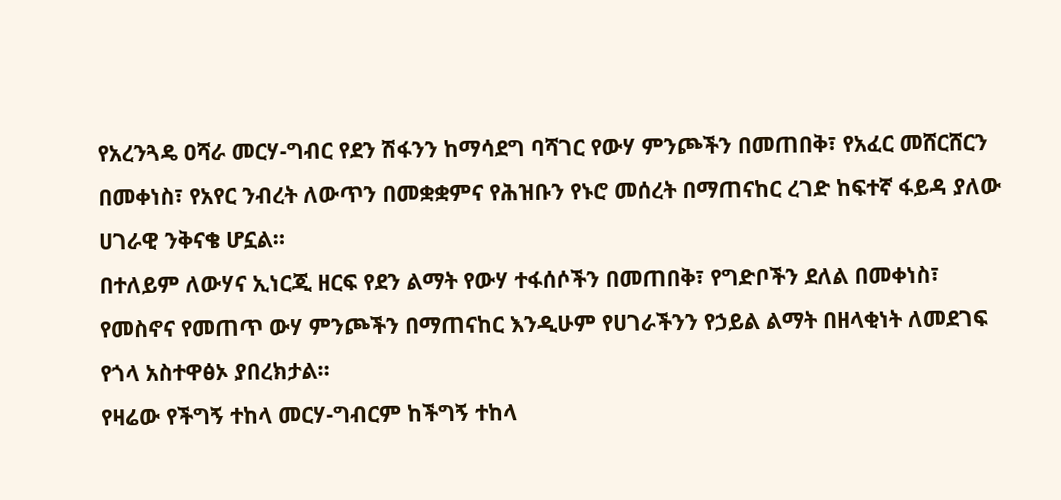የአረንጓዴ ዐሻራ መርሃ-ግብር የደን ሽፋንን ከማሳደግ ባሻገር የውሃ ምንጮችን በመጠበቅ፣ የአፈር መሸርሸርን በመቀነስ፣ የአየር ንብረት ለውጥን በመቋቋምና የሕዝቡን የኑሮ መሰረት በማጠናከር ረገድ ከፍተኛ ፋይዳ ያለው ሀገራዊ ንቅናቄ ሆኗል።
በተለይም ለውሃና ኢነርጂ ዘርፍ የደን ልማት የውሃ ተፋሰሶችን በመጠበቅ፣ የግድቦችን ደለል በመቀነስ፣ የመስኖና የመጠጥ ውሃ ምንጮችን በማጠናከር እንዲሁም የሀገራችንን የኃይል ልማት በዘላቂነት ለመደገፍ የጎላ አስተዋፅኦ ያበረክታል።
የዛሬው የችግኝ ተከላ መርሃ-ግብርም ከችግኝ ተከላ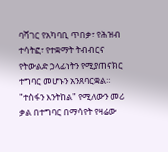ባሻገር የአካባቢ ጥበቃ፣ የሕዝብ ተሳትፎ፣ የተቋማት ትብብርና የትውልድ ኃላፊነትን የሚያጠናክር ተግባር መሆኑን አንጸባርቋል።
"ተስፋን እንትከል" የሚለውን መሪ ቃል በተግባር በማሳየት የዛሬው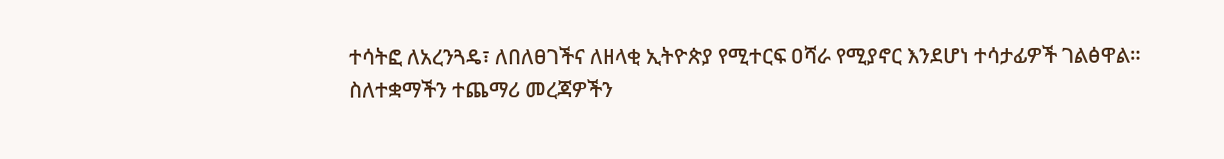ተሳትፎ ለአረንጓዴ፣ ለበለፀገችና ለዘላቂ ኢትዮጵያ የሚተርፍ ዐሻራ የሚያኖር እንደሆነ ተሳታፊዎች ገልፅዋል።
ስለተቋማችን ተጨማሪ መረጃዎችን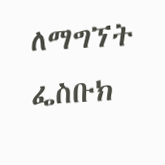ለማግኘት
ፌስቡክ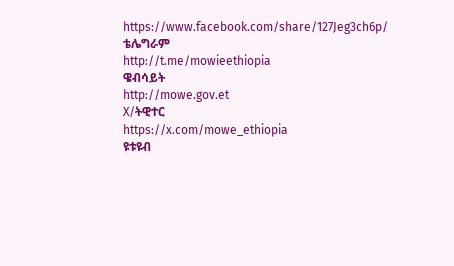https://www.facebook.com/share/127Jeg3ch6p/
ቴሌግራም
http://t.me/mowieethiopia
ዌብሳይት
http://mowe.gov.et
X/ትዊተር
https://x.com/mowe_ethiopia
ዩቱዩብ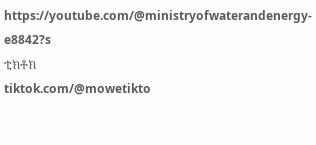https://youtube.com/@ministryofwaterandenergy-e8842?s
ቲክቶክ
tiktok.com/@mowetikto